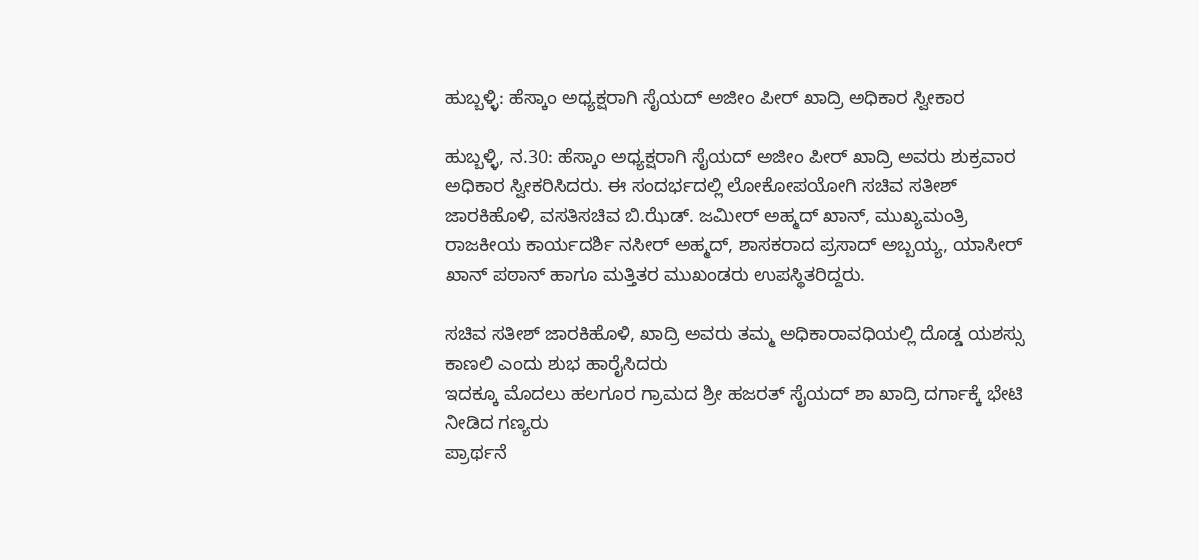ಹುಬ್ಬಳ್ಳಿ: ಹೆಸ್ಕಾಂ ಅಧ್ಯಕ್ಷರಾಗಿ ಸೈಯದ್ ಅಜೀಂ ಪೀರ್ ಖಾದ್ರಿ‌ ಅಧಿಕಾರ‌ ಸ್ವೀಕಾರ

ಹುಬ್ಬಳ್ಳಿ, ನ.30: ಹೆಸ್ಕಾಂ ಅಧ್ಯಕ್ಷರಾಗಿ ಸೈಯದ್ ಅಜೀಂ ಪೀರ್ ಖಾದ್ರಿ‌ ಅವರು ಶುಕ್ರವಾರ ಅಧಿಕಾರ‌ ಸ್ವೀಕರಿಸಿದರು. ಈ ಸಂದರ್ಭದಲ್ಲಿ ಲೋಕೋಪಯೋಗಿ ಸಚಿವ ಸತೀಶ್ ಜಾರಕಿಹೊಳಿ, ವಸತಿ‌ಸಚಿವ ಬಿ.ಝೆಡ್. ಜಮೀರ್ ಅಹ್ಮದ್ ಖಾನ್, ಮುಖ್ಯಮಂತ್ರಿ ರಾಜಕೀಯ ಕಾರ್ಯದರ್ಶಿ ನಸೀರ್ ಅಹ್ಮದ್, ಶಾಸಕರಾದ ಪ್ರಸಾದ್ ಅಬ್ಬಯ್ಯ, ಯಾಸೀರ್ ಖಾನ್ ಪಠಾನ್ ಹಾಗೂ ಮತ್ತಿತರ ಮುಖಂಡರು ಉಪಸ್ಥಿತರಿದ್ದರು.

ಸಚಿವ ಸತೀಶ್ ಜಾರಕಿಹೊಳಿ, ಖಾದ್ರಿ ಅವರು ತಮ್ಮ ಅಧಿಕಾರಾವಧಿಯಲ್ಲಿ ದೊಡ್ಡ ಯಶಸ್ಸು ಕಾಣಲಿ ಎಂದು ಶುಭ ಹಾರೈಸಿದರು
ಇದಕ್ಕೂ ಮೊದಲು ಹಲಗೂರ ಗ್ರಾಮದ ಶ್ರೀ ಹಜರತ್ ಸೈಯದ್ ಶಾ ಖಾದ್ರಿ ದರ್ಗಾಕ್ಕೆ ಭೇಟಿ ನೀಡಿದ ಗಣ್ಯರು
ಪ್ರಾರ್ಥನೆ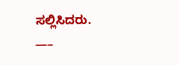ಸಲ್ಲಿಸಿದರು.
—–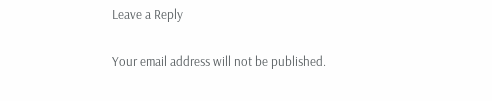Leave a Reply

Your email address will not be published.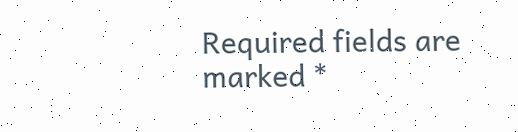Required fields are marked *